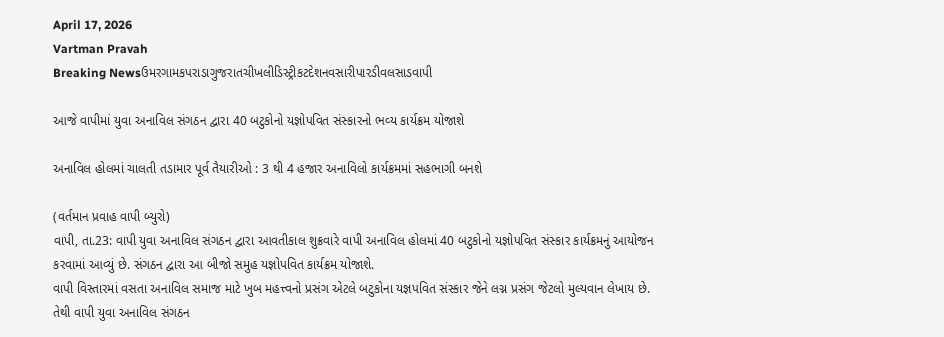April 17, 2026
Vartman Pravah
Breaking Newsઉમરગામકપરાડાગુજરાતચીખલીડિસ્ટ્રીકટદેશનવસારીપારડીવલસાડવાપી

આજે વાપીમાં યુવા અનાવિલ સંગઠન દ્વારા 40 બટુકોનો યજ્ઞોપવિત સંસ્‍કારનો ભવ્‍ય કાર્યક્રમ યોજાશે

અનાવિલ હોલમાં ચાલતી તડામાર પૂર્વ તૈયારીઓ : 3 થી 4 હજાર અનાવિલો કાર્યક્રમમાં સહભાગી બનશે

(વર્તમાન પ્રવાહ વાપી બ્‍યુરો)
વાપી, તા.23: વાપી યુવા અનાવિલ સંગઠન દ્વારા આવતીકાલ શુક્રવારે વાપી અનાવિલ હોલમાં 40 બટુકોનો યજ્ઞોપવિત સંસ્‍કાર કાર્યક્રમનું આયોજન કરવામાં આવ્‍યું છે. સંગઠન દ્વારા આ બીજો સમુહ યજ્ઞોપવિત કાર્યક્રમ યોજાશે.
વાપી વિસ્‍તારમાં વસતા અનાવિલ સમાજ માટે ખુબ મહત્ત્વનો પ્રસંગ એટલે બટુકોના યજ્ઞપવિત સંસ્‍કાર જેને લગ્ન પ્રસંગ જેટલો મુલ્‍યવાન લેખાય છે. તેથી વાપી યુવા અનાવિલ સંગઠન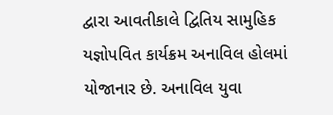દ્વારા આવતીકાલે દ્વિતિય સામુહિક યજ્ઞોપવિત કાર્યક્રમ અનાવિલ હોલમાં યોજાનાર છે. અનાવિલ યુવા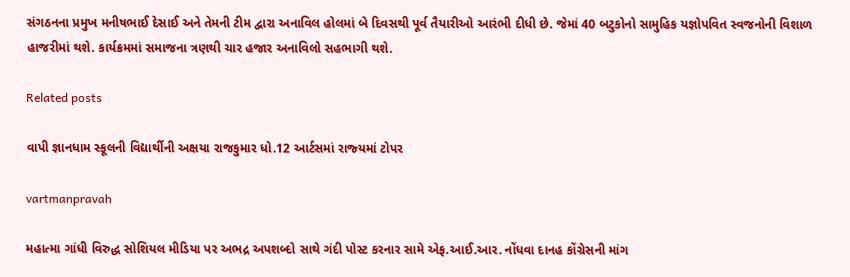સંગઠનના પ્રમુખ મનીષભાઈ દેસાઈ અને તેમની ટીમ દ્વારા અનાવિલ હોલમાં બે દિવસથી પૂર્વ તૈયારીઓ આરંભી દીધી છે. જેમાં 40 બટુકોનો સામુહિક યજ્ઞોપવિત સ્‍વજનોની વિશાળ હાજરીમાં થશે. કાર્યક્રમમાં સમાજના ત્રણથી ચાર હજાર અનાવિલો સહભાગી થશે.

Related posts

વાપી જ્ઞાનધામ સ્‍કૂલની વિદ્યાર્થીની અક્ષયા રાજકુમાર ધો.12 આર્ટસમાં રાજ્‍યમાં ટોપર

vartmanpravah

મહાત્‍મા ગાંધી વિરુદ્ધ સોશિયલ મીડિયા પર અભદ્ર અપશબ્‍દો સાથે ગંદી પોસ્‍ટ કરનાર સામે એફ.આઈ.આર. નોંધવા દાનહ કોંગ્રેસની માંગ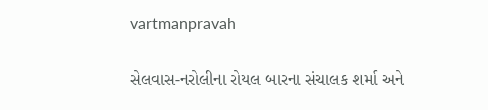vartmanpravah

સેલવાસ-નરોલીના રોયલ બારના સંચાલક શર્મા અને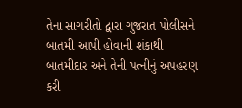તેના સાગરીતો દ્વારા ગુજરાત પોલીસને બાતમી આપી હોવાની શંકાથી બાતમીદાર અને તેની પત્‍નીનું અપહરણ કરી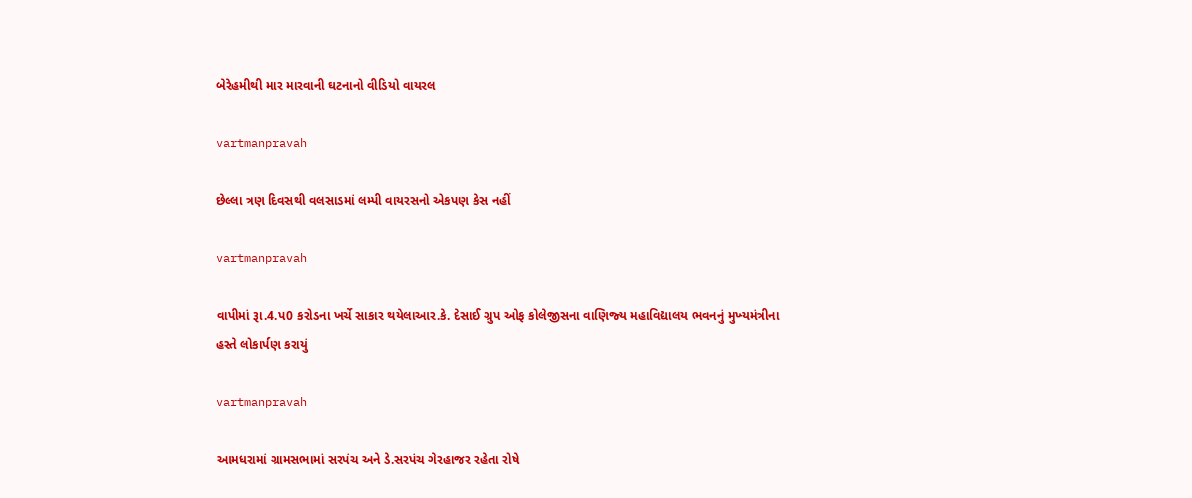બેરેહમીથી માર મારવાની ઘટનાનો વીડિયો વાયરલ

vartmanpravah

છેલ્લા ત્રણ દિવસથી વલસાડમાં લમ્પી વાયરસનો એકપણ કેસ નહીં

vartmanpravah

વાપીમાં રૂા.4.પ0 કરોડના ખર્ચે સાકાર થયેલાઆર.કે. દેસાઈ ગ્રુપ ઓફ કોલેજીસના વાણિજ્‍ય મહાવિદ્યાલય ભવનનું મુખ્‍યમંત્રીના હસ્‍તે લોકાર્પણ કરાયું

vartmanpravah

આમધરામાં ગ્રામસભામાં સરપંચ અને ડે.સરપંચ ગેરહાજર રહેતા રોષે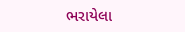ભરાયેલા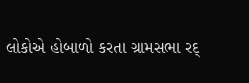લોકોએ હોબાળો કરતા ગ્રામસભા રદ્‌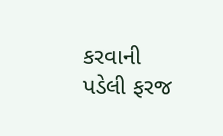કરવાની પડેલી ફરજ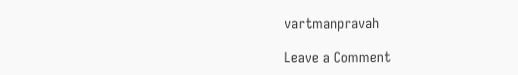vartmanpravah

Leave a Comment